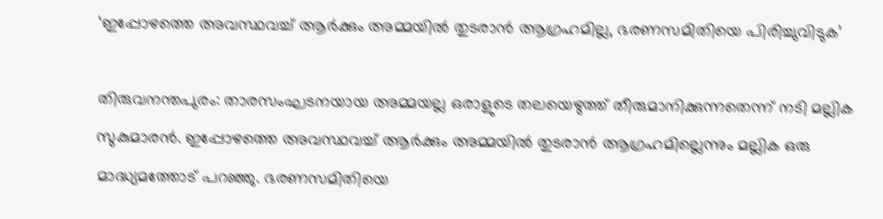‘ഇപ്പോഴത്തെ അവസ്ഥവച്ച് ആർക്കും അമ്മയിൽ തുടരാൻ ആഗ്രഹമില്ല, ഭരണസമിതിയെ പിരിച്ചുവിടുക’

തിരുവനന്തപുരം: താരസംഘടനയായ അമ്മയല്ല ഒരാളുടെ തലയെഴുത്ത് തീരുമാനിക്കുന്നതെന്ന് നടി മല്ലിക സുകുമാരൻ. ഇപ്പോഴത്തെ അവസ്ഥവച്ച് ആർക്കും അമ്മയിൽ തുടരാൻ ആഗ്രഹമില്ലെന്നും മല്ലിക ഒരു മാദ്ധ്യമത്തോട് പറഞ്ഞു. ഭരണസമിതിയെ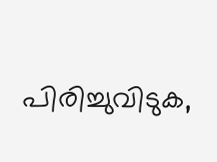പിരിച്ചുവിടുക,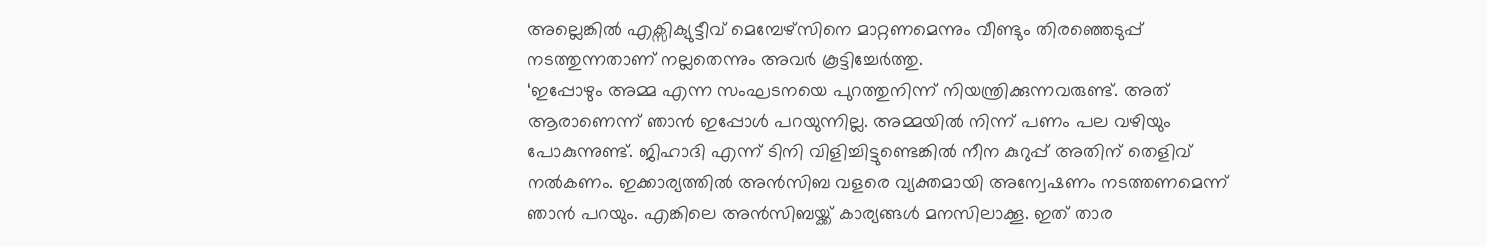അല്ലെങ്കിൽ എക്സിക്യുട്ടീവ് മെമ്പേഴ്സിനെ മാറ്റണമെന്നും വീണ്ടും തിരഞ്ഞെടുപ്പ് നടത്തുന്നതാണ് നല്ലതെന്നും അവർ കൂട്ടിച്ചേർത്തു.
‘ഇപ്പോഴും അമ്മ എന്ന സംഘടനയെ പുറത്തുനിന്ന് നിയന്ത്രിക്കുന്നവരുണ്ട്. അത് ആരാണെന്ന് ഞാൻ ഇപ്പോൾ പറയുന്നില്ല. അമ്മയിൽ നിന്ന് പണം പല വഴിയും പോകുന്നുണ്ട്. ജിഹാദി എന്ന് ടിനി വിളിച്ചിട്ടുണ്ടെങ്കിൽ നീന കുറുപ്പ് അതിന് തെളിവ് നൽകണം. ഇക്കാര്യത്തിൽ അൻസിബ വളരെ വ്യക്തമായി അന്വേഷണം നടത്തണമെന്ന് ഞാൻ പറയും. എങ്കിലെ അൻസിബയ്ക്ക് കാര്യങ്ങൾ മനസിലാക്കൂ. ഇത് താര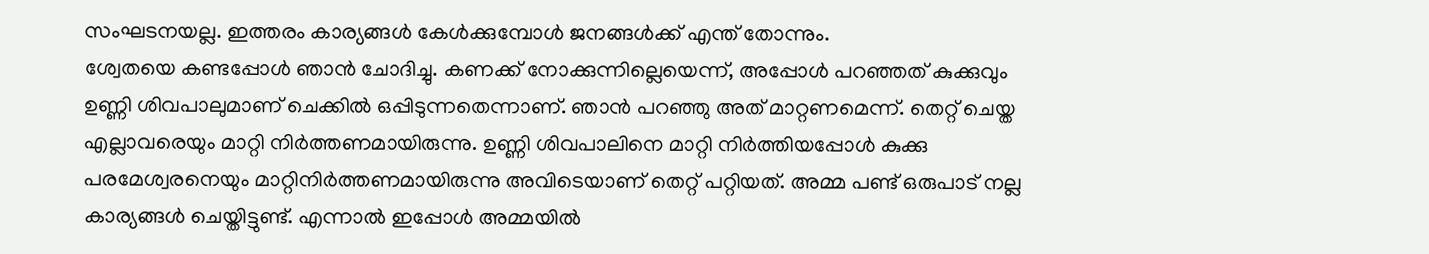സംഘടനയല്ല. ഇത്തരം കാര്യങ്ങൾ കേൾക്കുമ്പോൾ ജനങ്ങൾക്ക് എന്ത് തോന്നും.
ശ്വേതയെ കണ്ടപ്പോൾ ഞാൻ ചോദിച്ചു. കണക്ക് നോക്കുന്നില്ലെയെന്ന്, അപ്പോൾ പറഞ്ഞത് കുക്കുവും ഉണ്ണി ശിവപാലുമാണ് ചെക്കിൽ ഒപ്പിടുന്നതെന്നാണ്. ഞാൻ പറഞ്ഞു അത് മാറ്റണമെന്ന്. തെറ്റ് ചെയ്ത എല്ലാവരെയും മാറ്റി നിർത്തണമായിരുന്നു. ഉണ്ണി ശിവപാലിനെ മാറ്റി നിർത്തിയപ്പോൾ കുക്കു പരമേശ്വരനെയും മാറ്റിനിർത്തണമായിരുന്നു അവിടെയാണ് തെറ്റ് പറ്റിയത്. അമ്മ പണ്ട് ഒരുപാട് നല്ല കാര്യങ്ങൾ ചെയ്തിട്ടുണ്ട്. എന്നാൽ ഇപ്പോൾ അമ്മയിൽ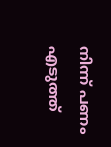നിന്ന് പണം എടുത്ത്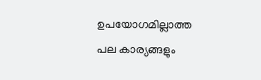ഉപയോഗമില്ലാത്ത പല കാര്യങ്ങളും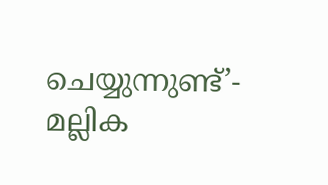ചെയ്യുന്നുണ്ട്’- മല്ലിക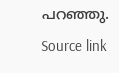പറഞ്ഞു.
Source link